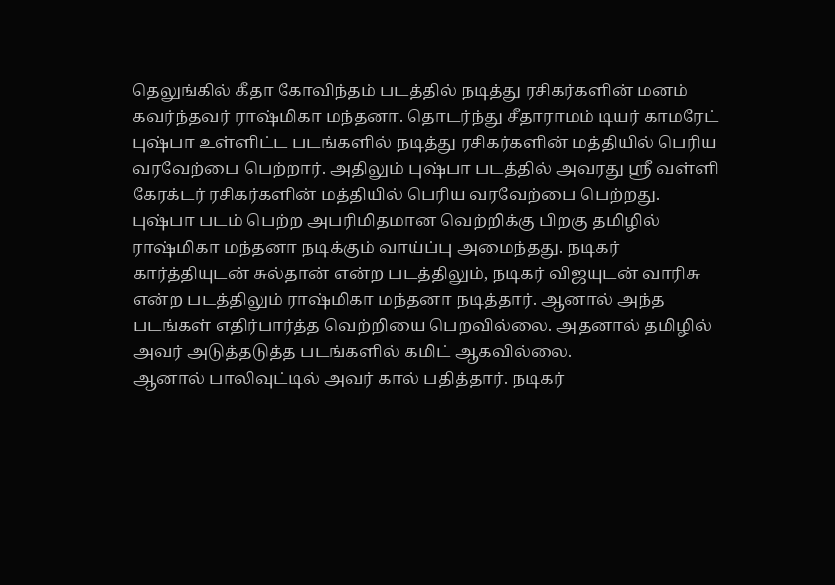தெலுங்கில் கீதா கோவிந்தம் படத்தில் நடித்து ரசிகர்களின் மனம் கவர்ந்தவர் ராஷ்மிகா மந்தனா. தொடர்ந்து சீதாராமம் டியர் காமரேட் புஷ்பா உள்ளிட்ட படங்களில் நடித்து ரசிகர்களின் மத்தியில் பெரிய வரவேற்பை பெற்றார். அதிலும் புஷ்பா படத்தில் அவரது ஸ்ரீ வள்ளி கேரக்டர் ரசிகர்களின் மத்தியில் பெரிய வரவேற்பை பெற்றது.
புஷ்பா படம் பெற்ற அபரிமிதமான வெற்றிக்கு பிறகு தமிழில் ராஷ்மிகா மந்தனா நடிக்கும் வாய்ப்பு அமைந்தது. நடிகர் கார்த்தியுடன் சுல்தான் என்ற படத்திலும், நடிகர் விஜயுடன் வாரிசு என்ற படத்திலும் ராஷ்மிகா மந்தனா நடித்தார். ஆனால் அந்த படங்கள் எதிர்பார்த்த வெற்றியை பெறவில்லை. அதனால் தமிழில் அவர் அடுத்தடுத்த படங்களில் கமிட் ஆகவில்லை.
ஆனால் பாலிவுட்டில் அவர் கால் பதித்தார். நடிகர்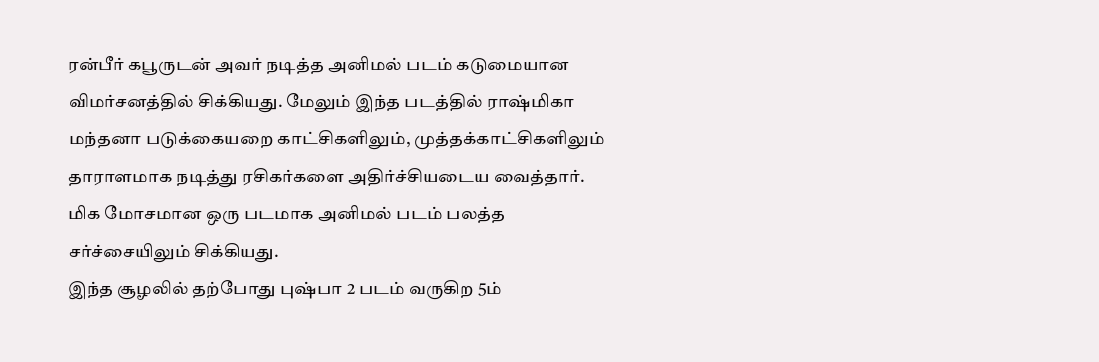ரன்பீர் கபூருடன் அவர் நடித்த அனிமல் படம் கடுமையான விமர்சனத்தில் சிக்கியது. மேலும் இந்த படத்தில் ராஷ்மிகா மந்தனா படுக்கையறை காட்சிகளிலும், முத்தக்காட்சிகளிலும் தாராளமாக நடித்து ரசிகர்களை அதிர்ச்சியடைய வைத்தார். மிக மோசமான ஒரு படமாக அனிமல் படம் பலத்த சர்ச்சையிலும் சிக்கியது.
இந்த சூழலில் தற்போது புஷ்பா 2 படம் வருகிற 5ம்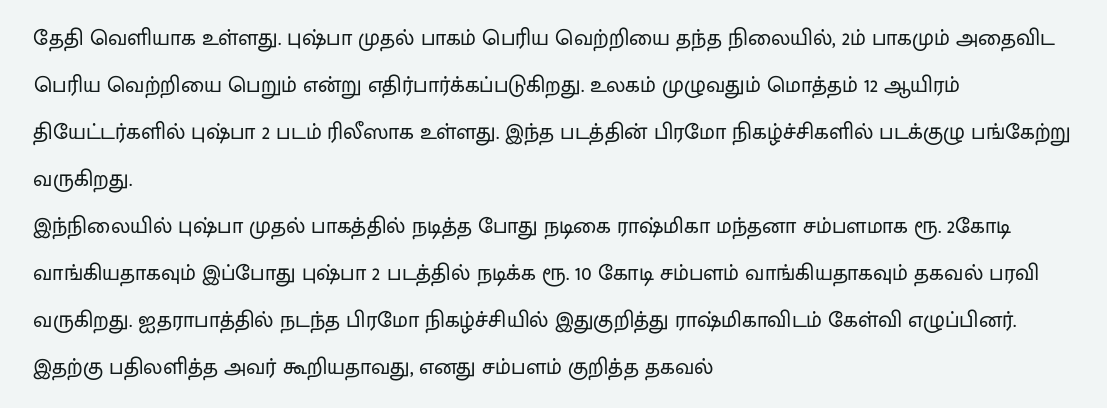தேதி வெளியாக உள்ளது. புஷ்பா முதல் பாகம் பெரிய வெற்றியை தந்த நிலையில், 2ம் பாகமும் அதைவிட பெரிய வெற்றியை பெறும் என்று எதிர்பார்க்கப்படுகிறது. உலகம் முழுவதும் மொத்தம் 12 ஆயிரம் தியேட்டர்களில் புஷ்பா 2 படம் ரிலீஸாக உள்ளது. இந்த படத்தின் பிரமோ நிகழ்ச்சிகளில் படக்குழு பங்கேற்று வருகிறது.
இந்நிலையில் புஷ்பா முதல் பாகத்தில் நடித்த போது நடிகை ராஷ்மிகா மந்தனா சம்பளமாக ரூ. 2கோடி வாங்கியதாகவும் இப்போது புஷ்பா 2 படத்தில் நடிக்க ரூ. 10 கோடி சம்பளம் வாங்கியதாகவும் தகவல் பரவி வருகிறது. ஐதராபாத்தில் நடந்த பிரமோ நிகழ்ச்சியில் இதுகுறித்து ராஷ்மிகாவிடம் கேள்வி எழுப்பினர்.
இதற்கு பதிலளித்த அவர் கூறியதாவது, எனது சம்பளம் குறித்த தகவல்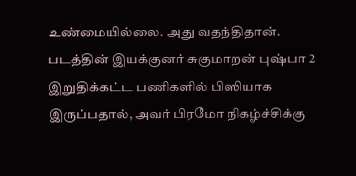உண்மையில்லை. அது வதந்திதான். படத்தின் இயக்குனர் சுகுமாறன் புஷ்பா 2 இறுதிக்கட்ட பணிகளில் பிஸியாக இருப்பதால், அவர் பிரமோ நிகழ்ச்சிக்கு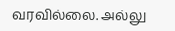வரவில்லை. அல்லு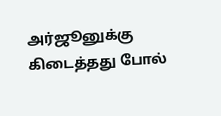அர்ஜூனுக்கு கிடைத்தது போல்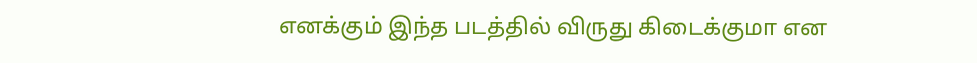எனக்கும் இந்த படத்தில் விருது கிடைக்குமா என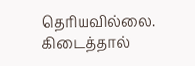தெரியவில்லை. கிடைத்தால்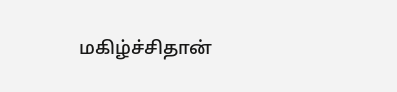மகிழ்ச்சிதான்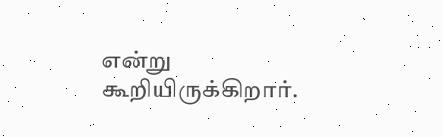என்று கூறியிருக்கிறார்.